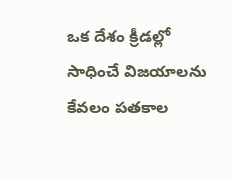ఒక దేశం క్రీడల్లో సాధించే విజయాలను కేవలం పతకాల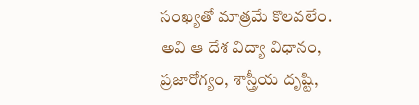సంఖ్యతో మాత్రమే కొలవలేం. అవి ఆ దేశ విద్యా విధానం, ప్రజారోగ్యం, శాస్త్రీయ దృష్టి,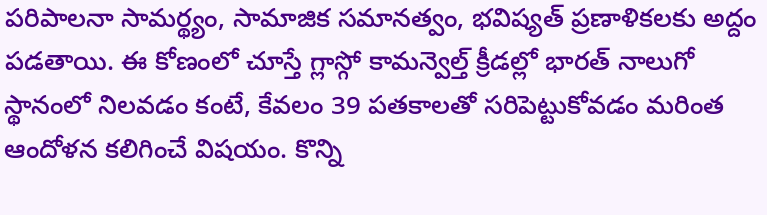పరిపాలనా సామర్థ్యం, సామాజిక సమానత్వం, భవిష్యత్ ప్రణాళికలకు అద్దం పడతాయి. ఈ కోణంలో చూస్తే గ్లాస్గో కామన్వెల్త్ క్రీడల్లో భారత్ నాలుగో స్థానంలో నిలవడం కంటే, కేవలం 39 పతకాలతో సరిపెట్టుకోవడం మరింత ఆందోళన కలిగించే విషయం. కొన్ని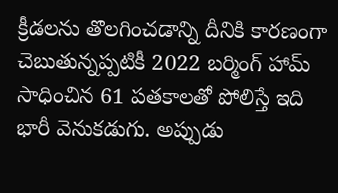క్రీడలను తొలగించడాన్ని దీనికి కారణంగా చెబుతున్నప్పటికీ 2022 బర్మింగ్ హామ్ సాధించిన 61 పతకాలతో పోలిస్తే ఇది భారీ వెనుకడుగు. అప్పుడు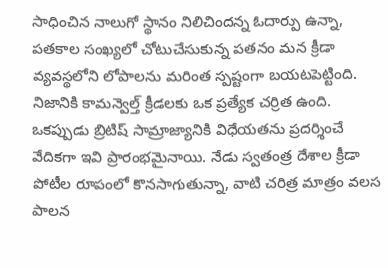సాధించిన నాలుగో స్థానం నిలిచిందన్న ఓదార్పు ఉన్నా, పతకాల సంఖ్యలో చోటుచేసుకున్న పతనం మన క్రీడా వ్యవస్థలోని లోపాలను మరింత స్పష్టంగా బయటపెట్టింది. నిజానికి కామన్వెల్త్ క్రీడలకు ఒక ప్రత్యేక చర్రిత ఉంది. ఒకప్పుడు బ్రిటిష్ సామ్రాజ్యానికి విధేయతను ప్రదర్శించే వేదికగా ఇవి ప్రారంభమైనాయి. నేడు స్వతంత్ర దేశాల క్రీడా పోటీల రూపంలో కొనసాగుతున్నా, వాటి చరిత్ర మాత్రం వలస పాలన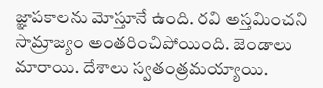జ్ఞాపకాలను మోస్తూనే ఉంది. రవి అస్తమించని సామ్రాజ్యం అంతరించిపోయింది. జెండాలు మారాయి. దేశాలు స్వతంత్రమయ్యాయి.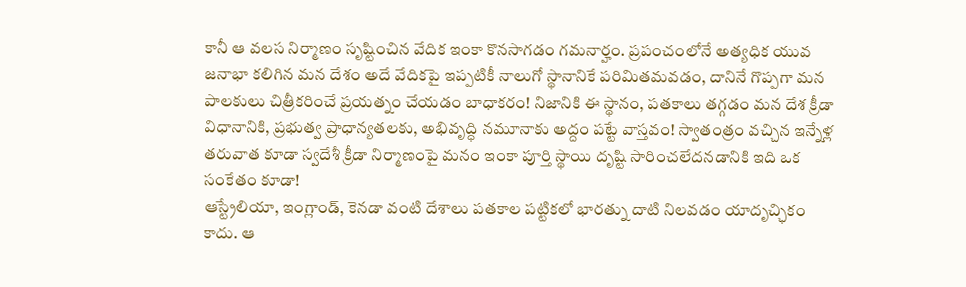కానీ ఆ వలస నిర్మాణం సృష్టించిన వేదిక ఇంకా కొనసాగడం గమనార్హం. ప్రపంచంలోనే అత్యధిక యువ జనాభా కలిగిన మన దేశం అదే వేదికపై ఇప్పటికీ నాలుగో స్థానానికే పరిమితమవడం, దానినే గొప్పగా మన పాలకులు చిత్రీకరించే ప్రయత్నం చేయడం బాధాకరం! నిజానికి ఈ స్థానం, పతకాలు తగ్గడం మన దేశ క్రీడా విధానానికి, ప్రభుత్వ ప్రాధాన్యతలకు, అభివృద్ధి నమూనాకు అద్దం పట్టే వాస్తవం! స్వాతంత్రం వచ్చిన ఇన్నేళ్ల తరువాత కూడా స్వదేశీ క్రీడా నిర్మాణంపై మనం ఇంకా పూర్తి స్థాయి దృష్టి సారించలేదనడానికి ఇది ఒక సంకేతం కూడా!
ఆస్ట్రేలియా, ఇంగ్లాండ్, కెనడా వంటి దేశాలు పతకాల పట్టికలో భారత్ను దాటి నిలవడం యాదృచ్ఛికం కాదు. ఆ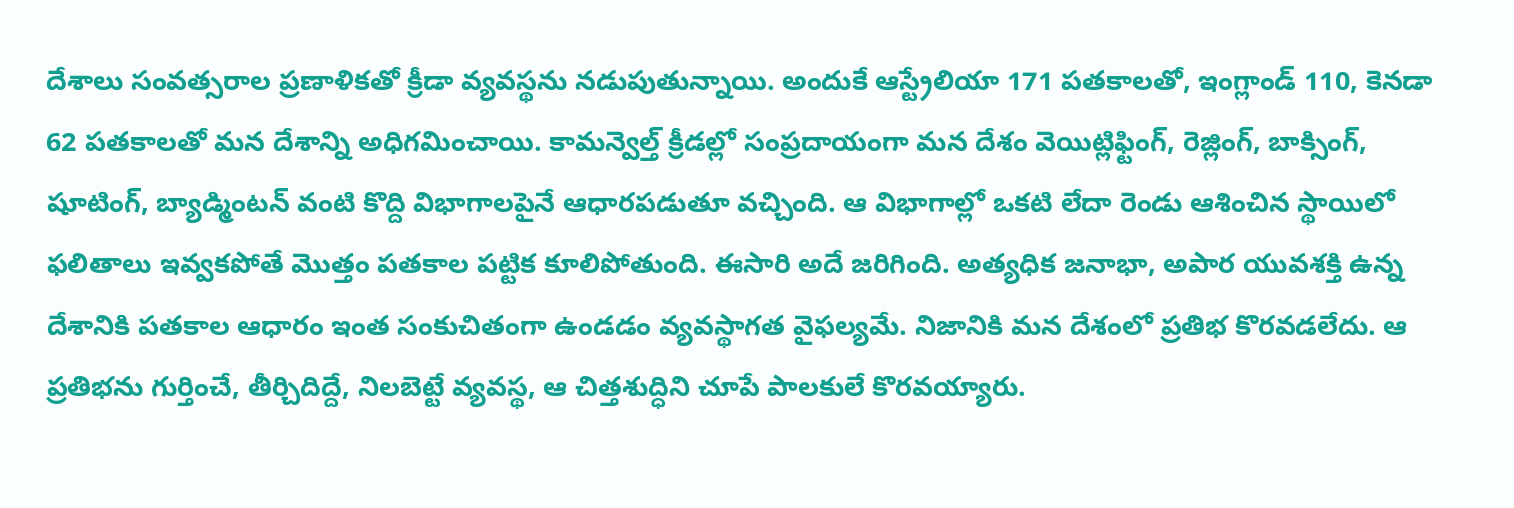దేశాలు సంవత్సరాల ప్రణాళికతో క్రీడా వ్యవస్థను నడుపుతున్నాయి. అందుకే ఆస్ట్రేలియా 171 పతకాలతో, ఇంగ్లాండ్ 110, కెనడా 62 పతకాలతో మన దేశాన్ని అధిగమించాయి. కామన్వెల్త్ క్రీడల్లో సంప్రదాయంగా మన దేశం వెయిట్లిఫ్టింగ్, రెజ్లింగ్, బాక్సింగ్, షూటింగ్, బ్యాడ్మింటన్ వంటి కొద్ది విభాగాలపైనే ఆధారపడుతూ వచ్చింది. ఆ విభాగాల్లో ఒకటి లేదా రెండు ఆశించిన స్థాయిలో ఫలితాలు ఇవ్వకపోతే మొత్తం పతకాల పట్టిక కూలిపోతుంది. ఈసారి అదే జరిగింది. అత్యధిక జనాభా, అపార యువశక్తి ఉన్న దేశానికి పతకాల ఆధారం ఇంత సంకుచితంగా ఉండడం వ్యవస్థాగత వైఫల్యమే. నిజానికి మన దేశంలో ప్రతిభ కొరవడలేదు. ఆ ప్రతిభను గుర్తించే, తీర్చిదిద్దే, నిలబెట్టే వ్యవస్థ, ఆ చిత్తశుద్ధిని చూపే పాలకులే కొరవయ్యారు.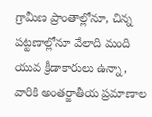గ్రామీణ ప్రాంతాల్లోనూ, చిన్న పట్టణాల్లోనూ వేలాది మంది యువ క్రీడాకారులు ఉన్నా, వారికి అంతర్జాతీయ ప్రమాణాల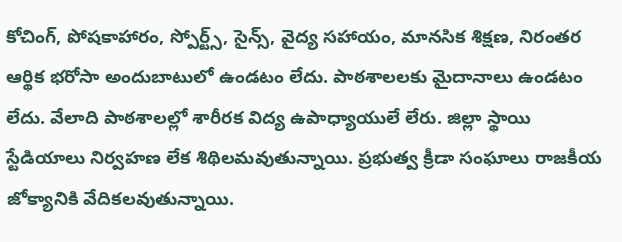కోచింగ్, పోషకాహారం, స్పోర్ట్స్, సైన్స్, వైద్య సహాయం, మానసిక శిక్షణ, నిరంతర ఆర్థిక భరోసా అందుబాటులో ఉండటం లేదు. పాఠశాలలకు మైదానాలు ఉండటం లేదు. వేలాది పాఠశాలల్లో శారీరక విద్య ఉపాధ్యాయులే లేరు. జిల్లా స్థాయి స్టేడియాలు నిర్వహణ లేక శిథిలమవుతున్నాయి. ప్రభుత్వ క్రీడా సంఘాలు రాజకీయ జోక్యానికి వేదికలవుతున్నాయి.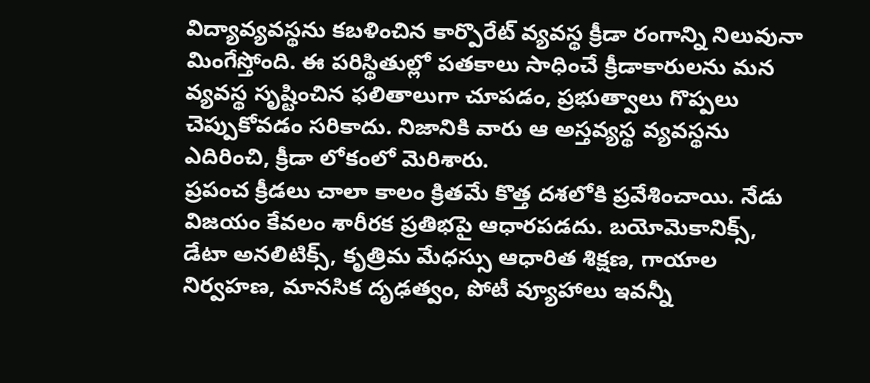విద్యావ్యవస్థను కబళించిన కార్పొరేట్ వ్యవస్థ క్రీడా రంగాన్ని నిలువునా మింగేస్తోంది. ఈ పరిస్థితుల్లో పతకాలు సాధించే క్రీడాకారులను మన వ్యవస్థ సృష్టించిన ఫలితాలుగా చూపడం, ప్రభుత్వాలు గొప్పలు చెప్పుకోవడం సరికాదు. నిజానికి వారు ఆ అస్తవ్యస్థ వ్యవస్థను ఎదిరించి, క్రీడా లోకంలో మెరిశారు.
ప్రపంచ క్రీడలు చాలా కాలం క్రితమే కొత్త దశలోకి ప్రవేశించాయి. నేడు విజయం కేవలం శారీరక ప్రతిభపై ఆధారపడదు. బయోమెకానిక్స్, డేటా అనలిటిక్స్, కృత్రిమ మేధస్సు ఆధారిత శిక్షణ, గాయాల నిర్వహణ, మానసిక దృఢత్వం, పోటీ వ్యూహాలు ఇవన్నీ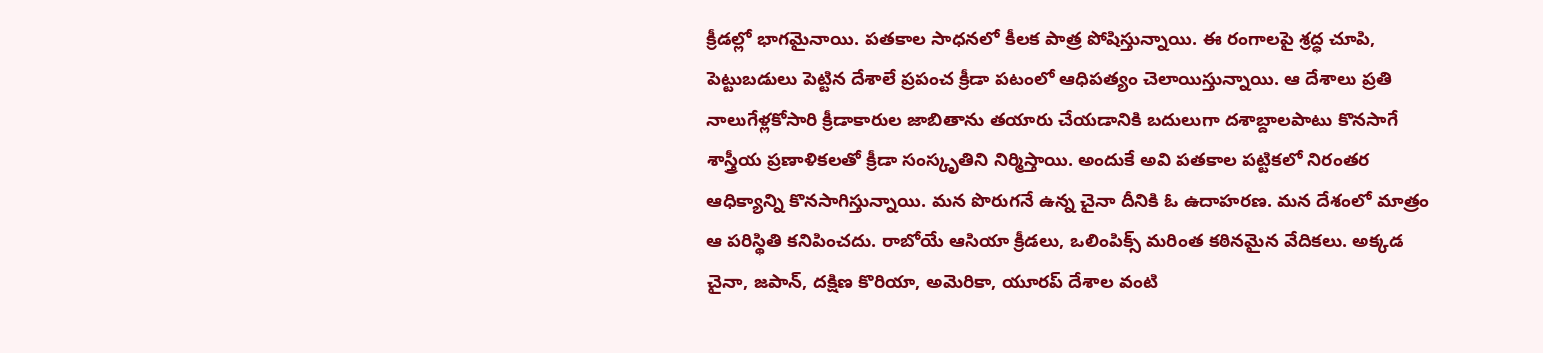క్రీడల్లో భాగమైనాయి. పతకాల సాధనలో కీలక పాత్ర పోషిస్తున్నాయి. ఈ రంగాలపై శ్రద్ధ చూపి, పెట్టుబడులు పెట్టిన దేశాలే ప్రపంచ క్రీడా పటంలో ఆధిపత్యం చెలాయిస్తున్నాయి. ఆ దేశాలు ప్రతి నాలుగేళ్లకోసారి క్రీడాకారుల జాబితాను తయారు చేయడానికి బదులుగా దశాబ్దాలపాటు కొనసాగే శాస్త్రీయ ప్రణాళికలతో క్రీడా సంస్కృతిని నిర్మిస్తాయి. అందుకే అవి పతకాల పట్టికలో నిరంతర ఆధిక్యాన్ని కొనసాగిస్తున్నాయి. మన పొరుగనే ఉన్న చైనా దీనికి ఓ ఉదాహరణ. మన దేశంలో మాత్రం ఆ పరిస్థితి కనిపించదు. రాబోయే ఆసియా క్రీడలు, ఒలింపిక్స్ మరింత కఠినమైన వేదికలు. అక్కడ చైనా, జపాన్, దక్షిణ కొరియా, అమెరికా, యూరప్ దేశాల వంటి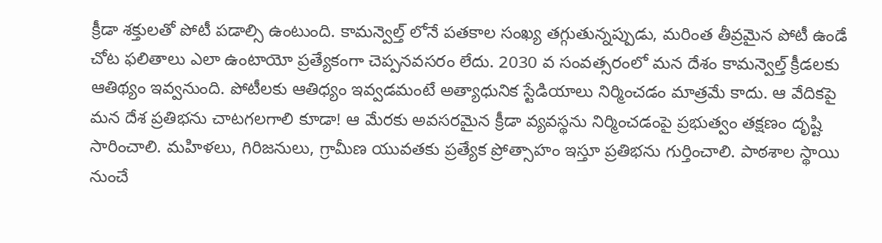క్రీడా శక్తులతో పోటీ పడాల్సి ఉంటుంది. కామన్వెల్త్ లోనే పతకాల సంఖ్య తగ్గుతున్నప్పుడు, మరింత తీవ్రమైన పోటీ ఉండే చోట ఫలితాలు ఎలా ఉంటాయో ప్రత్యేకంగా చెప్పనవసరం లేదు. 2030 వ సంవత్సరంలో మన దేశం కామన్వెల్త్ క్రీడలకు ఆతిథ్యం ఇవ్వనుంది. పోటీలకు ఆతిధ్యం ఇవ్వడమంటే అత్యాధునిక స్టేడియాలు నిర్మించడం మాత్రమే కాదు. ఆ వేదికపై మన దేశ ప్రతిభను చాటగలగాలి కూడా! ఆ మేరకు అవసరమైన క్రీడా వ్యవస్థను నిర్మించడంపై ప్రభుత్వం తక్షణం దృష్టి సారించాలి. మహిళలు, గిరిజనులు, గ్రామీణ యువతకు ప్రత్యేక ప్రోత్సాహం ఇస్తూ ప్రతిభను గుర్తించాలి. పాఠశాల స్థాయి నుంచే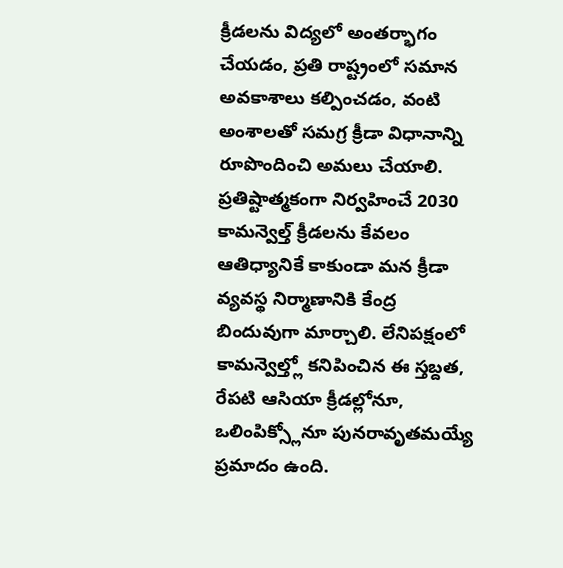క్రీడలను విద్యలో అంతర్భాగం చేయడం, ప్రతి రాష్ట్రంలో సమాన అవకాశాలు కల్పించడం, వంటి అంశాలతో సమగ్ర క్రీడా విధానాన్ని రూపొందించి అమలు చేయాలి. ప్రతిష్టాత్మకంగా నిర్వహించే 2030 కామన్వెల్త్ క్రీడలను కేవలం ఆతిధ్యానికే కాకుండా మన క్రీడా వ్యవస్థ నిర్మాణానికి కేంద్ర బిందువుగా మార్చాలి. లేనిపక్షంలో కామన్వెల్త్లో కనిపించిన ఈ స్తబ్దత, రేపటి ఆసియా క్రీడల్లోనూ, ఒలింపిక్స్లోనూ పునరావృతమయ్యే ప్రమాదం ఉంది.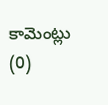కామెంట్లు (0)